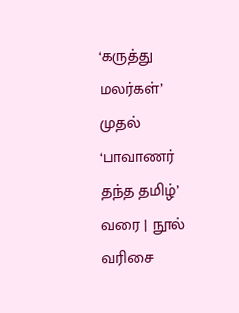‘கருத்து மலர்கள்’ முதல் ‘பாவாணர் தந்த தமிழ்’ வரை | நூல் வரிசை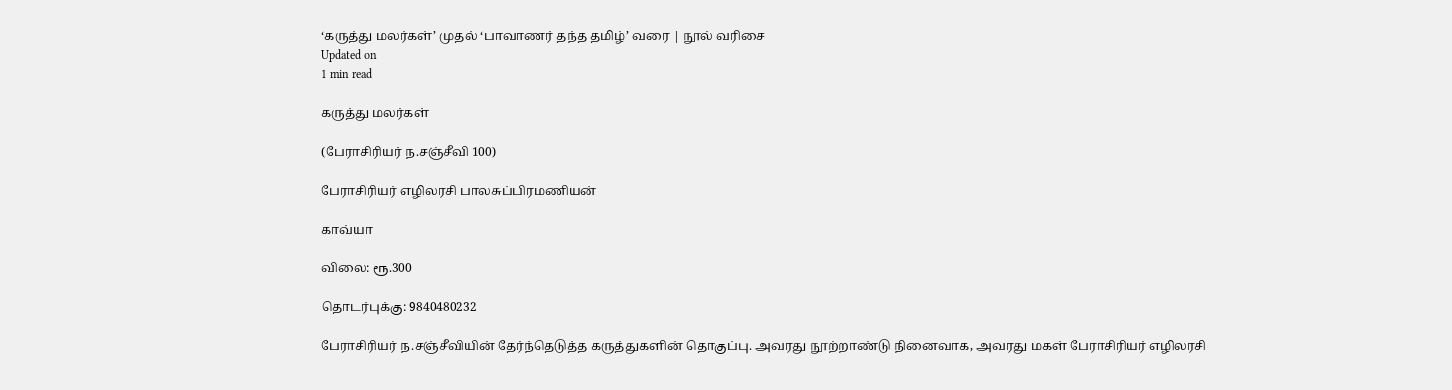‘கருத்து மலர்கள்’ முதல் ‘பாவாணர் தந்த தமிழ்’ வரை | நூல் வரிசை
Updated on
1 min read

கருத்து மலர்கள்

(பேராசிரியர் ந.சஞ்சீவி 100)

பேராசிரியர் எழிலரசி பாலசுப்பிரமணியன்

காவ்யா

விலை: ரூ.300

தொடர்புக்கு: 9840480232

பேராசிரியர் ந.சஞ்சீவியின் தேர்ந்தெடுத்த கருத்துகளின் தொகுப்பு. அவரது நூற்றாண்டு நினைவாக, அவரது மகள் பேராசிரியர் எழிலரசி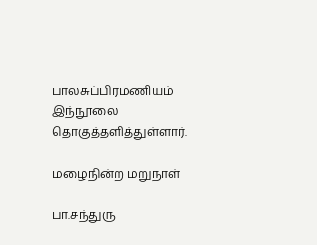பாலசுப்பிரமணியம் இந்நூலை தொகுத்தளித்துள்ளார்.

மழைநின்ற மறுநாள்

பா.சந்துரு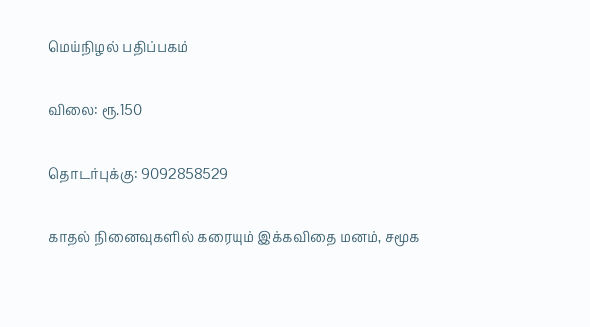மெய்நிழல் பதிப்பகம்

விலை: ரூ.150

தொடர்புக்கு: 9092858529

காதல் நினைவுகளில் கரையும் இக்கவிதை மனம், சமூக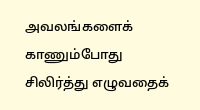அவலங்களைக் காணும்போது சிலிர்த்து எழுவதைக்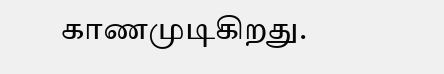காணமுடிகிறது.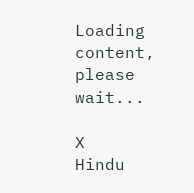Loading content, please wait...

X
Hindu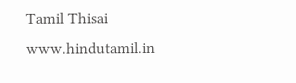Tamil Thisai
www.hindutamil.in